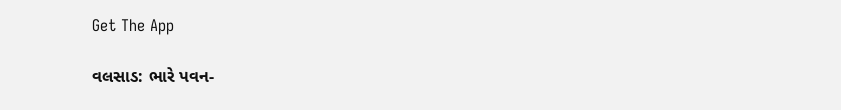Get The App

વલસાડ: ભારે પવન-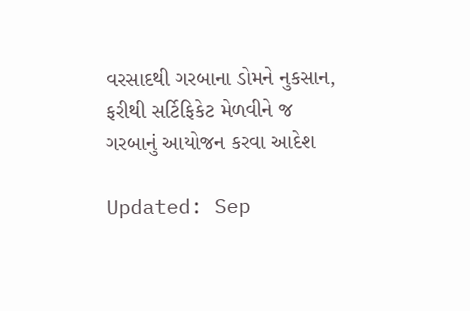વરસાદથી ગરબાના ડોમને નુકસાન, ફરીથી સર્ટિફિકેટ મેળવીને જ ગરબાનું આયોજન કરવા આદેશ

Updated: Sep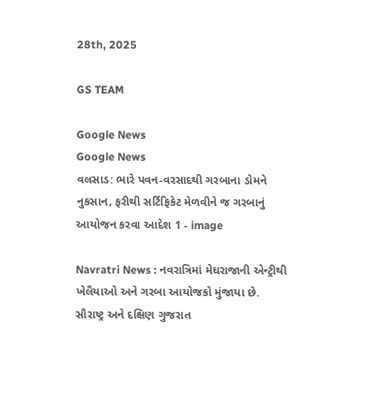28th, 2025

GS TEAM

Google News
Google News
વલસાડ: ભારે પવન-વરસાદથી ગરબાના ડોમને નુકસાન, ફરીથી સર્ટિફિકેટ મેળવીને જ ગરબાનું આયોજન કરવા આદેશ 1 - image

Navratri News : નવરાત્રિમાં મેઘરાજાની એન્ટ્રીથી ખેલૈયાઓ અને ગરબા આયોજકો મુંજાયા છે. સૌરાષ્ટ્ર અને દક્ષિણ ગુજરાત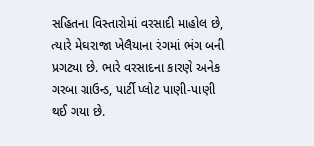સહિતના વિસ્તારોમાં વરસાદી માહોલ છે, ત્યારે મેઘરાજા ખેલૈયાના રંગમાં ભંગ બની પ્રગટ્યા છે. ભારે વરસાદના કારણે અનેક ગરબા ગ્રાઉન્ડ, પાર્ટી પ્લોટ પાણી-પાણી થઈ ગયા છે.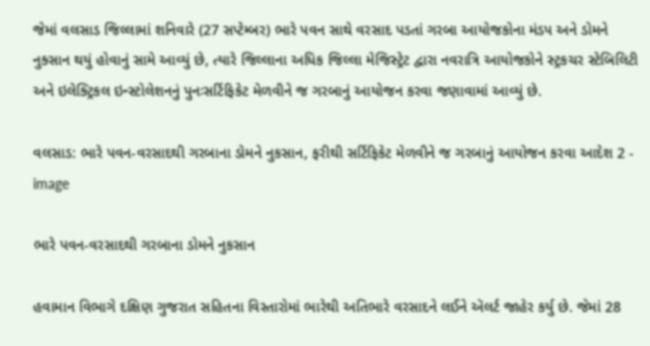જેમાં વલસાડ જિલ્લામાં શનિવારે (27 સપ્ટેમ્બર) ભારે પવન સાથે વરસાદ પડતાં ગરબા આયોજકોના મંડપ અને ડોમને નુક્સાન થયું હોવાનું સામે આવ્યું છે, ત્યારે જિલ્લાના અધિક જિલ્લા મેજિસ્ટ્રેટ દ્વારા નવરાત્રિ આયોજકોને સ્ટ્રકચર સ્ટેબિલિટી અને ઇલેક્ટ્રિકલ ઇન્સ્ટોલેશનનું પુનઃસર્ટિફિકેટ મેળવીને જ ગરબાનું આયોજન કરવા જણાવામાં આવ્યું છે.

વલસાડ: ભારે પવન-વરસાદથી ગરબાના ડોમને નુકસાન, ફરીથી સર્ટિફિકેટ મેળવીને જ ગરબાનું આયોજન કરવા આદેશ 2 - image

ભારે પવન-વરસાદથી ગરબાના ડોમને નુકસાન

હવામાન વિભાગે દક્ષિણ ગુજરાત સહિતના વિસ્તારોમાં ભારેથી અતિભારે વરસાદને લઈને ઍલર્ટ જાહેર કર્યુ છે. જેમાં 28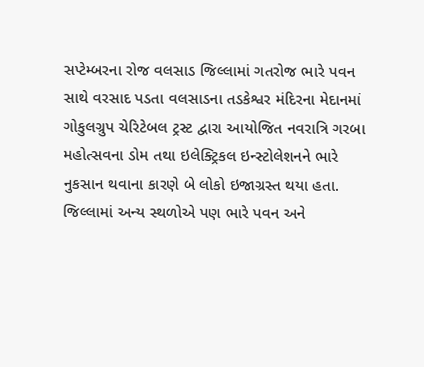સપ્ટેમ્બરના રોજ વલસાડ જિલ્લામાં ગતરોજ ભારે પવન સાથે વરસાદ પડતા વલસાડના તડકેશ્વર મંદિરના મેદાનમાં ગોકુલગ્રુપ ચેરિટેબલ ટ્રસ્ટ દ્વારા આયોજિત નવરાત્રિ ગરબા મહોત્સવના ડોમ તથા ઇલેક્ટ્રિકલ ઇન્સ્ટોલેશનને ભારે નુકસાન થવાના કારણે બે લોકો ઇજાગ્રસ્ત થયા હતા. જિલ્લામાં અન્ય સ્થળોએ પણ ભારે પવન અને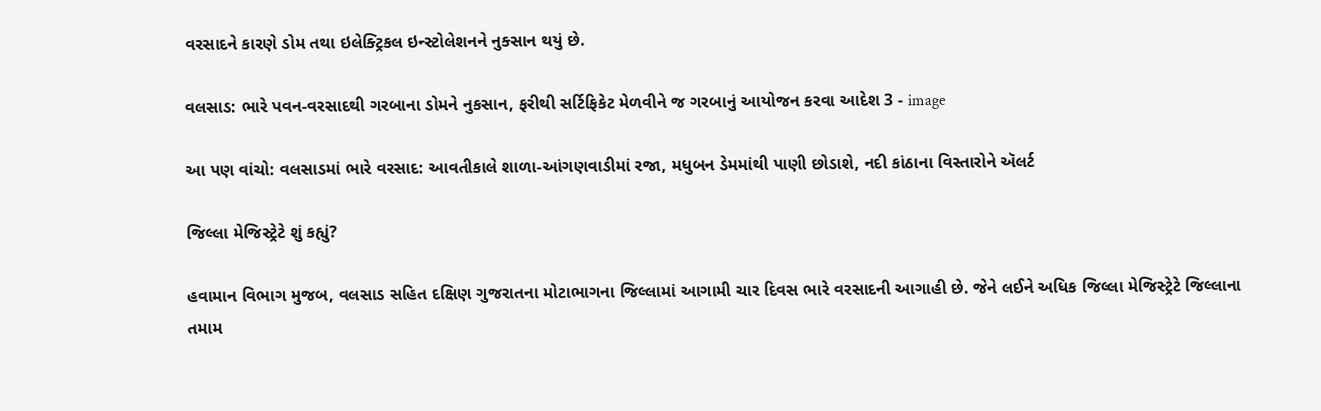વરસાદને કારણે ડોમ તથા ઇલેક્ટ્રિકલ ઇન્સ્ટોલેશનને નુક્સાન થયું છે.

વલસાડ: ભારે પવન-વરસાદથી ગરબાના ડોમને નુકસાન, ફરીથી સર્ટિફિકેટ મેળવીને જ ગરબાનું આયોજન કરવા આદેશ 3 - image

આ પણ વાંચો: વલસાડમાં ભારે વરસાદ: આવતીકાલે શાળા-આંગણવાડીમાં રજા, મધુબન ડેમમાંથી પાણી છોડાશે, નદી કાંઠાના વિસ્તારોને ઍલર્ટ

જિલ્લા મેજિસ્ટ્રેટે શું કહ્યું?

હવામાન વિભાગ મુજબ, વલસાડ સહિત દક્ષિણ ગુજરાતના મોટાભાગના જિલ્લામાં આગામી ચાર દિવસ ભારે વરસાદની આગાહી છે. જેને લઈને અધિક જિલ્લા મેજિસ્ટ્રેટે જિલ્લાના તમામ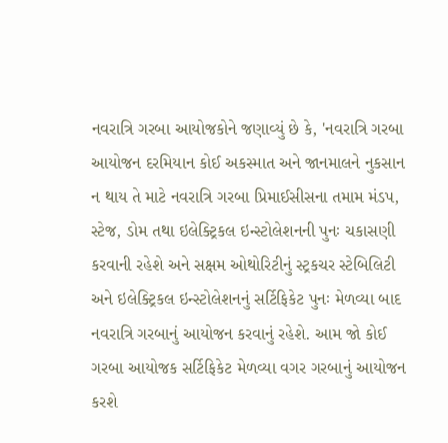નવરાત્રિ ગરબા આયોજકોને જણાવ્યું છે કે, 'નવરાત્રિ ગરબા આયોજન દરમિયાન કોઈ અકસ્માત અને જાનમાલને નુકસાન ન થાય તે માટે નવરાત્રિ ગરબા પ્રિમાઈસીસના તમામ મંડપ, સ્ટેજ, ડોમ તથા ઇલેક્ટ્રિકલ ઇન્સ્ટોલેશનની પુનઃ ચકાસણી કરવાની રહેશે અને સક્ષમ ઓથોરિટીનું સ્ટ્રકચર સ્ટેબિલિટી અને ઇલેક્ટ્રિકલ ઇન્સ્ટોલેશનનું સર્ટિફિકેટ પુનઃ મેળવ્યા બાદ નવરાત્રિ ગરબાનું આયોજન કરવાનું રહેશે. આમ જો કોઈ ગરબા આયોજક સર્ટિફિકેટ મેળવ્યા વગર ગરબાનું આયોજન કરશે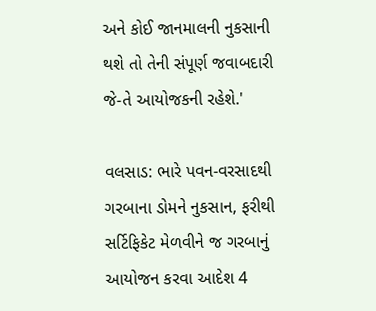અને કોઈ જાનમાલની નુકસાની થશે તો તેની સંપૂર્ણ જવાબદારી જે-તે આયોજકની રહેશે.'

વલસાડ: ભારે પવન-વરસાદથી ગરબાના ડોમને નુકસાન, ફરીથી સર્ટિફિકેટ મેળવીને જ ગરબાનું આયોજન કરવા આદેશ 4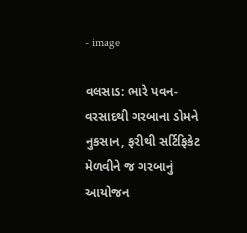- image

વલસાડ: ભારે પવન-વરસાદથી ગરબાના ડોમને નુકસાન, ફરીથી સર્ટિફિકેટ મેળવીને જ ગરબાનું આયોજન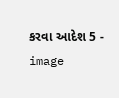કરવા આદેશ 5 - image